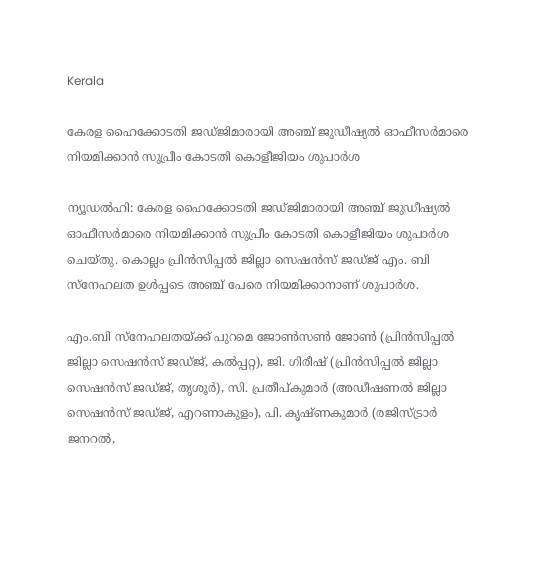Kerala

കേരള ഹൈക്കോടതി ജഡ്ജിമാരായി അഞ്ച് ജുഡീഷ്യൽ ഓഫീസർമാരെ നിയമിക്കാൻ സുപ്രീം കോടതി കൊളീജിയം ശുപാർശ

ന്യൂഡൽഹി: കേരള ഹൈക്കോടതി ജഡ്ജിമാരായി അഞ്ച് ജുഡീഷ്യൽ ഓഫീസർമാരെ നിയമിക്കാൻ സുപ്രീം കോടതി കൊളീജിയം ശുപാർശ ചെയ്തു. കൊല്ലം പ്രിന്‍സിപ്പല്‍ ജില്ലാ സെഷന്‍സ് ജഡ്ജ് എം. ബി സ്നേഹലത ഉൾപ്പടെ അഞ്ച് പേരെ നിയമിക്കാനാണ് ശുപാർശ.

എം.ബി സ്നേഹലതയ്ക്ക് പുറമെ ജോണ്‍സണ്‍ ജോണ്‍ (പ്രിന്‍സിപ്പല്‍ ജില്ലാ സെഷന്‍സ് ജഡ്ജ്, കല്‍പ്പറ്റ), ജി. ഗിരീഷ് (പ്രിന്‍സിപ്പല്‍ ജില്ലാ സെഷന്‍സ് ജഡ്ജ്, തൃശൂർ), സി. പ്രതീപ്കുമാര്‍ (അഡീഷണല്‍ ജില്ലാ സെഷന്‍സ് ജഡ്ജ്, എറണാകുളം), പി. കൃഷ്ണകുമാര്‍ (രജിസ്ട്രാര്‍ ജനറല്‍,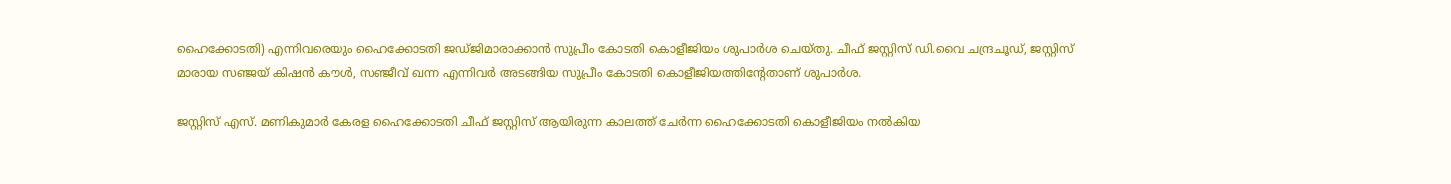ഹൈക്കോടതി) എന്നിവരെയും ഹൈക്കോടതി ജഡ്ജിമാരാക്കാൻ സുപ്രീം കോടതി കൊളീജിയം ശുപാർശ ചെയ്തു. ചീഫ് ജസ്റ്റിസ് ഡി.വൈ ചന്ദ്രചൂഡ്, ജസ്റ്റിസ് മാരായ സഞ്ജയ് കിഷൻ കൗൾ, സഞ്ജീവ് ഖന്ന എന്നിവർ അടങ്ങിയ സുപ്രീം കോടതി കൊളീജിയത്തിന്റേതാണ് ശുപാർശ.

ജസ്റ്റിസ് എസ്. മണികുമാർ കേരള ഹൈക്കോടതി ചീഫ് ജസ്റ്റിസ് ആയിരുന്ന കാലത്ത് ചേർന്ന ഹൈക്കോടതി കൊളീജിയം നൽകിയ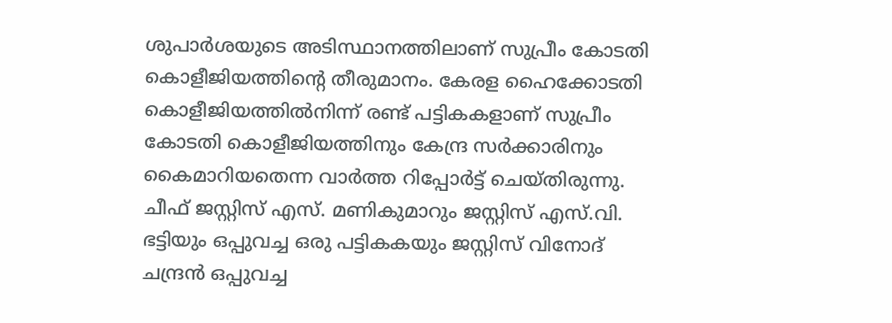ശുപാർശയുടെ അടിസ്ഥാനത്തിലാണ് സുപ്രീം കോടതി കൊളീജിയത്തിന്റെ തീരുമാനം. കേരള ഹൈക്കോടതി കൊളീജിയത്തിൽനിന്ന് രണ്ട് പട്ടികകളാണ് സുപ്രീം കോടതി കൊളീജിയത്തിനും കേന്ദ്ര സർക്കാരിനും കൈമാറിയതെന്ന വാർത്ത റിപ്പോർട്ട് ചെയ്തിരുന്നു. ചീഫ് ജസ്റ്റിസ് എസ്. മണികുമാറും ജസ്റ്റിസ് എസ്.വി. ഭട്ടിയും ഒപ്പുവച്ച ഒരു പട്ടികകയും ജസ്റ്റിസ് വിനോദ് ചന്ദ്രൻ ഒപ്പുവച്ച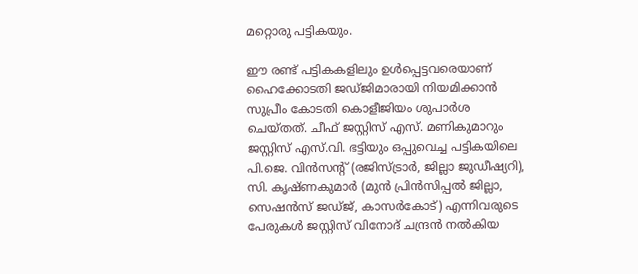മറ്റൊരു പട്ടികയും.

ഈ രണ്ട് പട്ടികകളിലും ഉൾപ്പെട്ടവരെയാണ് ഹൈക്കോടതി ജഡ്ജിമാരായി നിയമിക്കാൻ സുപ്രീം കോടതി കൊളീജിയം ശുപാർശ ചെയ്തത്. ചീഫ് ജസ്റ്റിസ് എസ്. മണികുമാറും ജസ്റ്റിസ് എസ്.വി. ഭട്ടിയും ഒപ്പുവെച്ച പട്ടികയിലെ പി.ജെ. വിന്‍സന്റ് (രജിസ്ട്രാർ, ജില്ലാ ജുഡീഷ്യറി), സി. കൃഷ്ണകുമാര്‍ (മുൻ പ്രിന്‍സിപ്പല്‍ ജില്ലാ, സെഷന്‍സ് ജഡ്ജ്, കാസര്‍കോട്) എന്നിവരുടെ പേരുകൾ ജസ്റ്റിസ് വിനോദ് ചന്ദ്രൻ നൽകിയ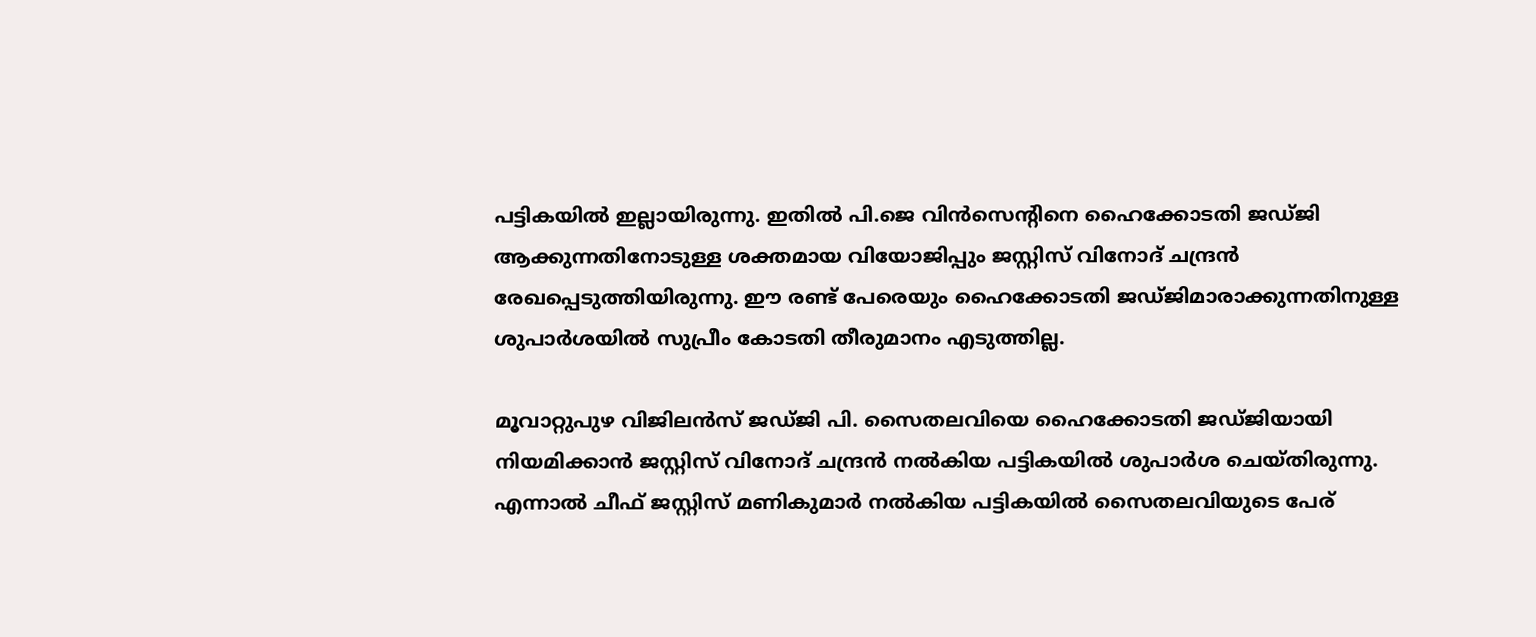പട്ടികയിൽ ഇല്ലായിരുന്നു. ഇതിൽ പി.ജെ വിൻസെന്റിനെ ഹൈക്കോടതി ജഡ്ജി ആക്കുന്നതിനോടുള്ള ശക്തമായ വിയോജിപ്പും ജസ്റ്റിസ് വിനോദ് ചന്ദ്രൻ രേഖപ്പെടുത്തിയിരുന്നു. ഈ രണ്ട് പേരെയും ഹൈക്കോടതി ജഡ്ജിമാരാക്കുന്നതിനുള്ള ശുപാർശയിൽ സുപ്രീം കോടതി തീരുമാനം എടുത്തില്ല.

മൂവാറ്റുപുഴ വിജിലന്‍സ് ജഡ്ജി പി. സൈതലവിയെ ഹൈക്കോടതി ജഡ്ജിയായി നിയമിക്കാൻ ജസ്റ്റിസ് വിനോദ് ചന്ദ്രൻ നൽകിയ പട്ടികയിൽ ശുപാർശ ചെയ്തിരുന്നു. എന്നാൽ ചീഫ് ജസ്റ്റിസ് മണികുമാർ നൽകിയ പട്ടികയിൽ സൈതലവിയുടെ പേര്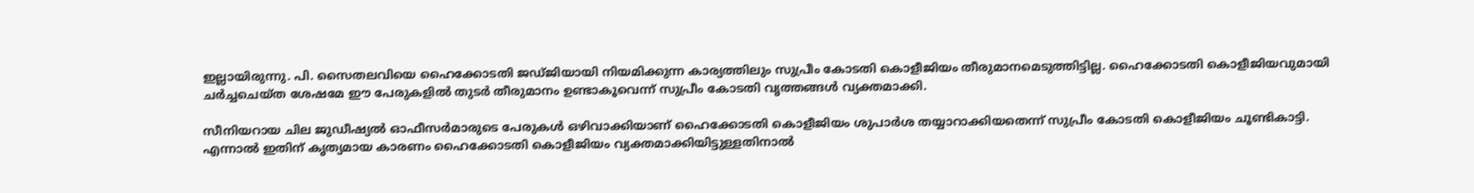ഇല്ലായിരുന്നു. പി. സൈതലവിയെ ഹൈക്കോടതി ജഡ്ജിയായി നിയമിക്കുന്ന കാര്യത്തിലും സുപ്രീം കോടതി കൊളീജിയം തീരുമാനമെടുത്തിട്ടില്ല. ഹൈക്കോടതി കൊളീജിയവുമായി ചർച്ചചെയ്ത ശേഷമേ ഈ പേരുകളിൽ തുടർ തീരുമാനം ഉണ്ടാകൂവെന്ന് സുപ്രീം കോടതി വൃത്തങ്ങൾ വ്യക്തമാക്കി.

സീനിയറായ ചില ജുഡീഷ്യൽ ഓഫീസർമാരുടെ പേരുകൾ ഒഴിവാക്കിയാണ് ഹൈക്കോടതി കൊളീജിയം ശുപാർശ തയ്യാറാക്കിയതെന്ന് സുപ്രീം കോടതി കൊളീജിയം ചൂണ്ടികാട്ടി. എന്നാൽ ഇതിന് കൃത്യമായ കാരണം ഹൈക്കോടതി കൊളീജിയം വ്യക്തമാക്കിയിട്ടുള്ളതിനാൽ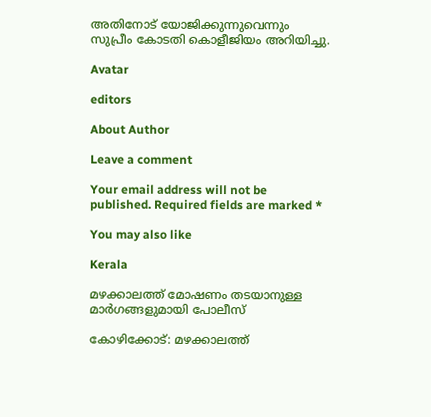അതിനോട് യോജിക്കുന്നുവെന്നും സുപ്രീം കോടതി കൊളീജിയം അറിയിച്ചു.

Avatar

editors

About Author

Leave a comment

Your email address will not be published. Required fields are marked *

You may also like

Kerala

മഴക്കാലത്ത് മോഷണം തടയാനുള്ള മാര്‍ഗങ്ങളുമായി പോലീസ്‌

കോഴിക്കോട്: മഴക്കാലത്ത്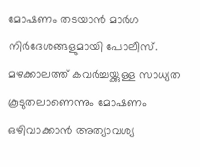മോഷണം തടയാന്‍ മാര്‍ഗ നിര്‍ദേശങ്ങളുമായി പോലീസ്. മഴക്കാലത്ത് കവര്‍ച്ചയ്ക്കുള്ള സാധ്യത കൂടുതലാണെന്നും മോഷണം ഒഴിവാക്കാന്‍ അത്യാവശ്യ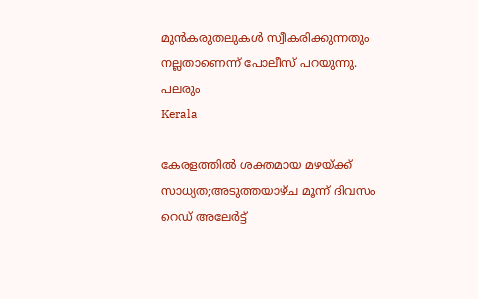മുന്‍കരുതലുകള്‍ സ്വീകരിക്കുന്നതും നല്ലതാണെന്ന് പോലീസ് പറയുന്നു. പലരും
Kerala

കേരളത്തില്‍ ശക്തമായ മഴയ്ക്ക് സാധ്യത;അടുത്തയാഴ്ച മൂന്ന് ദിവസം റെഡ് അലേര്‍ട്ട്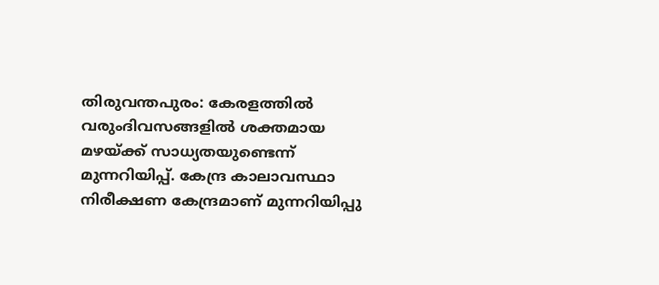തിരുവന്തപുരം: കേരളത്തില്‍ വരുംദിവസങ്ങളില്‍ ശക്തമായ മഴയ്ക്ക് സാധ്യതയുണ്ടെന്ന് മുന്നറിയിപ്പ്. കേന്ദ്ര കാലാവസ്ഥാ നിരീക്ഷണ കേന്ദ്രമാണ് മുന്നറിയിപ്പു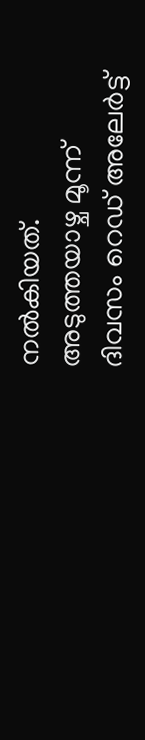നല്‍കിയത്. അടുത്തയാഴ്ച മൂന്ന് ദിവസം റെഡ് അലേര്‍ട്ട്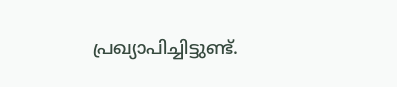പ്രഖ്യാപിച്ചിട്ടുണ്ട്.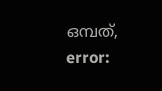ഒമ്പത്,
error: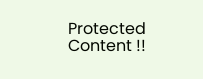Protected Content !!